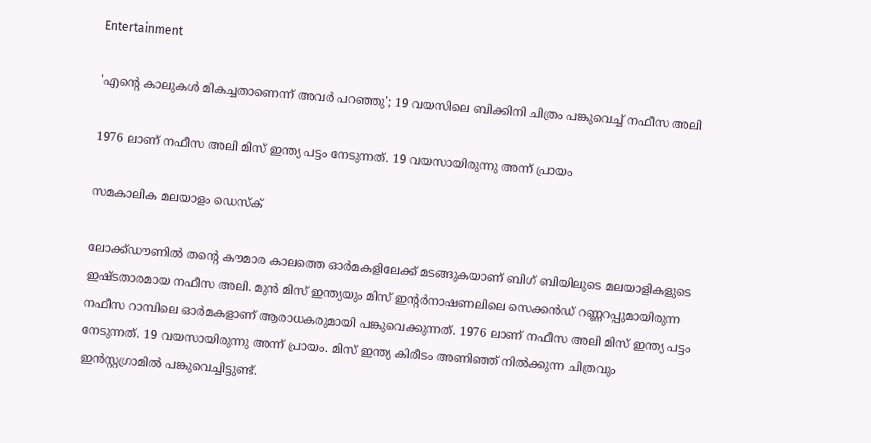Entertainment

'എന്റെ കാലുകൾ മികച്ചതാണെന്ന് അവർ പറഞ്ഞു'; 19 വയസിലെ ബിക്കിനി ചിത്രം പങ്കുവെച്ച് നഫീസ അലി

1976 ലാണ് നഫീസ അലി മിസ് ഇന്ത്യ പട്ടം നേടുന്നത്. 19 വയസായിരുന്നു അന്ന് പ്രായം

സമകാലിക മലയാളം ഡെസ്ക്

ലോക്ക്ഡൗണിൽ തന്റെ കൗമാര കാലത്തെ ഓർമകളിലേക്ക് മടങ്ങുകയാണ് ബിഗ് ബിയിലുടെ മലയാളികളുടെ ഇഷ്ടതാരമായ നഫീസ അലി. മുൻ മിസ് ഇന്ത്യയും മിസ് ഇന്റർനാഷണലിലെ സെക്കൻഡ് റണ്ണറപ്പുമായിരുന്ന നഫീസ റാമ്പിലെ ഓർമകളാണ് ആരാധകരുമായി പങ്കുവെക്കുന്നത്. 1976 ലാണ് നഫീസ അലി മിസ് ഇന്ത്യ പട്ടം നേടുന്നത്. 19 വയസായിരുന്നു അന്ന് പ്രായം. മിസ് ഇന്ത്യ കിരീടം അണിഞ്ഞ് നിൽക്കുന്ന ചിത്രവും ഇൻസ്റ്റഗ്രാമിൽ പങ്ക‌ുവെച്ചിട്ടുണ്ട്.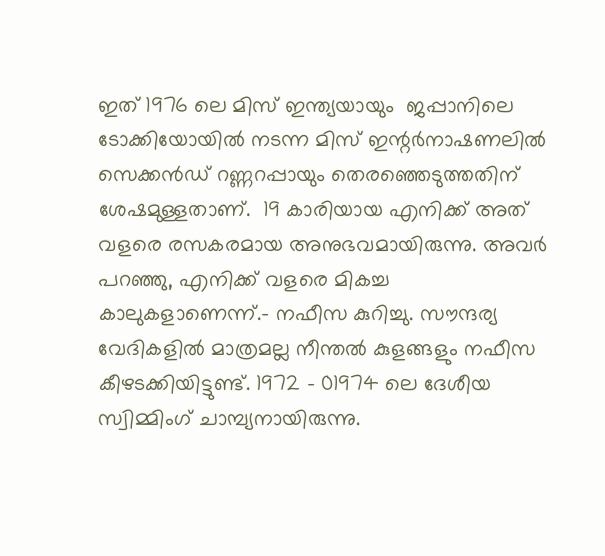ഇത് 1976 ലെ മിസ് ഇന്ത്യയായും  ജപ്പാനിലെ ടോക്കിയോയില്‍ നടന്ന മിസ് ഇന്റർനാഷണലിൽ സെക്കൻഡ് റണ്ണറപ്പായും തെരഞ്ഞെടുത്തതിന് ശേഷമുള്ളതാണ്.  19 കാരിയായ എനിക്ക് അത് വളരെ രസകരമായ അനുഭവമായിരുന്നു. അവര്‍ പറഞ്ഞു, എനിക്ക് വളരെ മികച്ച കാലുകളാണെന്ന്.- നഫീസ കുറിച്ചു. സൗന്ദര്യ വേദികളിൽ മാത്രമല്ല നീന്തൽ കുളങ്ങളും നഫീസ കീഴടക്കിയിട്ടുണ്ട്. 1972 - 01974 ലെ ദേശീയ സ്വിമ്മിംഗ് ചാമ്പ്യനായിരുന്നു.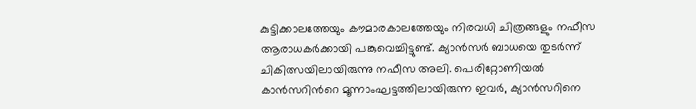കുട്ടിക്കാലത്തേയും കൗമാരകാലത്തേയും നിരവധി ചിത്രങ്ങളും നഫീസ ആരാധകർക്കായി പങ്കുവെച്ചിട്ടുണ്ട്. ക്യാന്‍സര്‍ ബാധയെ തുടര്‍ന്ന് ചികിത്സയിലായിരുന്നു നഫീസ അലി. പെരിറ്റോണിയല്‍ കാന്‍സറിന്‍റെ മൂന്നാംഘട്ടത്തിലായിരുന്ന ഇവര്‍, ക്യാന്‍സറിനെ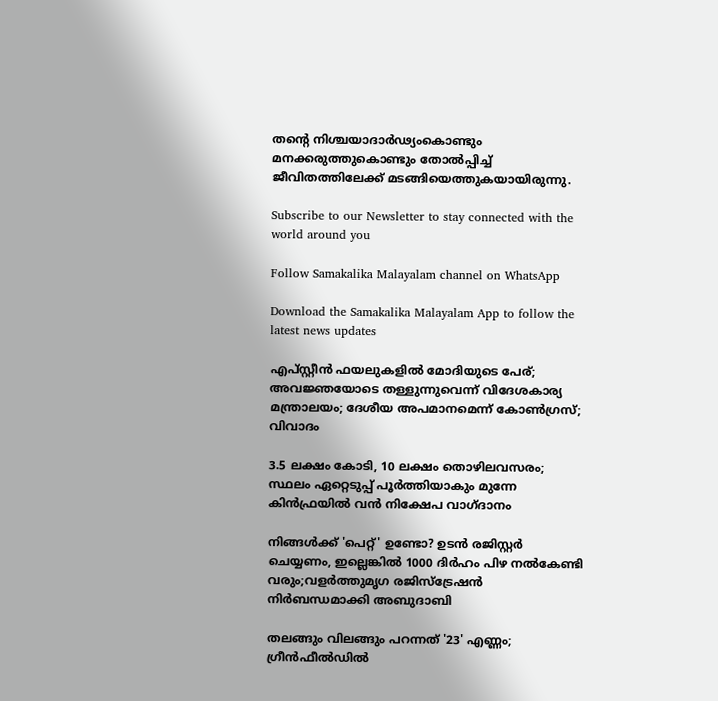തന്‍റെ നിശ്ചയാദാര്‍ഢ്യംകൊണ്ടും മനക്കരുത്തുകൊണ്ടും തോല്‍പ്പിച്ച് ജീവിതത്തിലേക്ക് മടങ്ങിയെത്തുകയായിരുന്നു.

Subscribe to our Newsletter to stay connected with the world around you

Follow Samakalika Malayalam channel on WhatsApp

Download the Samakalika Malayalam App to follow the latest news updates

എപ്സ്റ്റീന്‍ ഫയലുകളില്‍ മോദിയുടെ പേര്; അവജ്ഞയോടെ തള്ളുന്നുവെന്ന് വിദേശകാര്യ മന്ത്രാലയം; ദേശീയ അപമാനമെന്ന് കോണ്‍ഗ്രസ്; വിവാദം

3.5 ലക്ഷം കോടി, 10 ലക്ഷം തൊഴിലവസരം; സ്ഥലം ഏറ്റെടുപ്പ് പൂര്‍ത്തിയാകും മുന്നേ കിന്‍ഫ്രയിൽ വന്‍ നിക്ഷേപ വാഗ്ദാനം

നിങ്ങൾക്ക് 'പെറ്റ്' ഉണ്ടോ? ഉടൻ രജിസ്റ്റർ ചെയ്യണം, ഇല്ലെങ്കിൽ 1000 ദിർഹം പിഴ നൽകേണ്ടി വരും;വളർത്തുമൃഗ രജിസ്ട്രേഷൻ നിർബന്ധമാക്കി അബുദാബി

തലങ്ങും വിലങ്ങും പറന്നത് '23' എണ്ണം; ഗ്രീൻഫീൽഡിൽ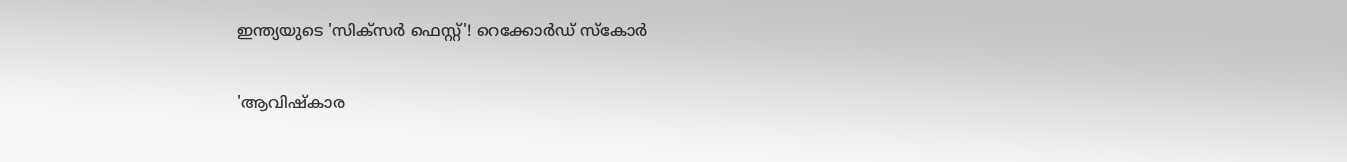ഇന്ത്യയുടെ 'സിക്സർ‌ ഫെസ്റ്റ്'! റെക്കോര്‍ഡ് സ്‌കോർ

'ആവിഷ്‌കാര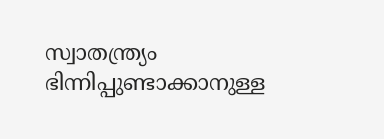സ്വാതന്ത്ര്യം ഭിന്നിപ്പുണ്ടാക്കാനുള്ള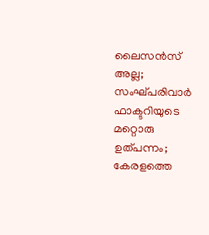ലൈസന്‍സ് അല്ല; സംഘ്പരിവാര്‍ ഫാക്ടറിയുടെ മറ്റൊരു ഉത്പന്നം; കേരളത്തെ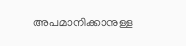അപമാനിക്കാനുള്ള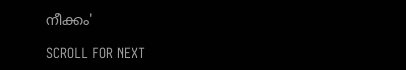നീക്കം'

SCROLL FOR NEXT